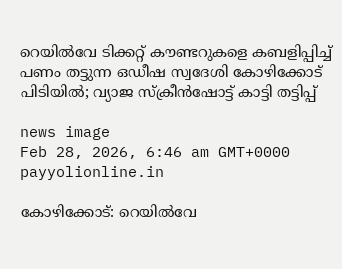റെയിൽവേ ടിക്കറ്റ് കൗണ്ടറുകളെ കബളിപ്പിച്ച് പണം തട്ടുന്ന ഒഡീഷ സ്വദേശി കോഴിക്കോട് പിടിയിൽ; വ്യാജ സ്ക്രീൻഷോട്ട് കാട്ടി തട്ടിപ്പ്

news image
Feb 28, 2026, 6:46 am GMT+0000 payyolionline.in

കോഴിക്കോട്: റെയിൽവേ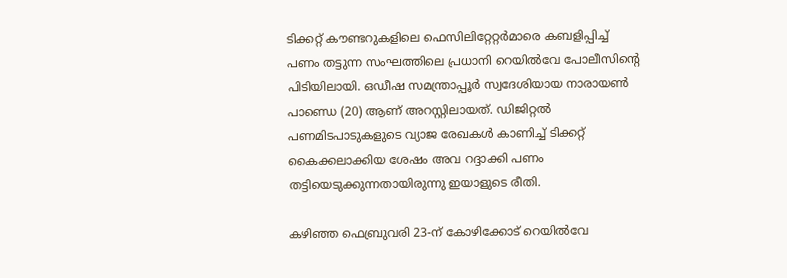ടിക്കറ്റ് കൗണ്ടറുകളിലെ ഫെസിലിറ്റേറ്റർമാരെ കബളിപ്പിച്ച് പണം തട്ടുന്ന സംഘത്തിലെ പ്രധാനി റെയിൽവേ പോലീസിന്റെ പിടിയിലായി. ഒഡീഷ സമന്ത്രാപ്പൂർ സ്വദേശിയായ നാരായൺ പാണ്ഡെ (20) ആണ് അറസ്റ്റിലായത്. ഡിജിറ്റൽ പണമിടപാടുകളുടെ വ്യാജ രേഖകൾ കാണിച്ച് ടിക്കറ്റ് കൈക്കലാക്കിയ ശേഷം അവ റദ്ദാക്കി പണം തട്ടിയെടുക്കുന്നതായിരുന്നു ഇയാളുടെ രീതി.

കഴിഞ്ഞ ഫെബ്രുവരി 23-ന് കോഴിക്കോട് റെയിൽവേ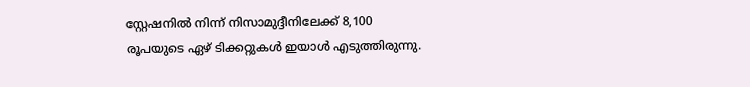സ്റ്റേഷനിൽ നിന്ന് നിസാമുദ്ദീനിലേക്ക് 8,100 രൂപയുടെ ഏഴ് ടിക്കറ്റുകൾ ഇയാൾ എടുത്തിരുന്നു.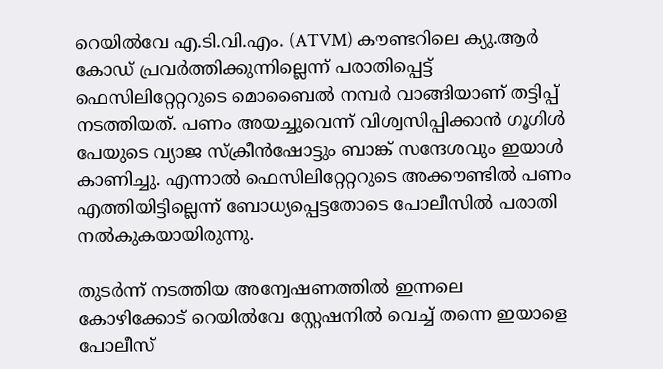റെയിൽവേ എ.ടി.വി.എം. (ATVM) കൗണ്ടറിലെ ക്യു.ആർ കോഡ് പ്രവർത്തിക്കുന്നില്ലെന്ന് പരാതിപ്പെട്ട് ഫെസിലിറ്റേറ്ററുടെ മൊബൈൽ നമ്പർ വാങ്ങിയാണ് തട്ടിപ്പ് നടത്തിയത്. പണം അയച്ചുവെന്ന് വിശ്വസിപ്പിക്കാൻ ഗൂഗിൾ പേയുടെ വ്യാജ സ്ക്രീൻഷോട്ടും ബാങ്ക് സന്ദേശവും ഇയാൾ കാണിച്ചു. എന്നാൽ ഫെസിലിറ്റേറ്ററുടെ അക്കൗണ്ടിൽ പണം എത്തിയിട്ടില്ലെന്ന് ബോധ്യപ്പെട്ടതോടെ പോലീസിൽ പരാതി നൽകുകയായിരുന്നു.

തുടർന്ന് നടത്തിയ അന്വേഷണത്തിൽ ഇന്നലെ  കോഴിക്കോട് റെയിൽവേ സ്റ്റേഷനിൽ വെച്ച് തന്നെ ഇയാളെ പോലീസ്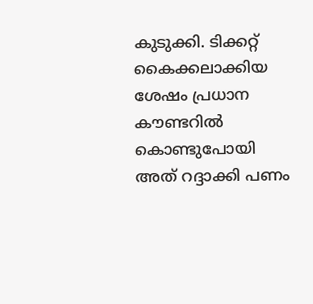കുടുക്കി. ടിക്കറ്റ് കൈക്കലാക്കിയ ശേഷം പ്രധാന കൗണ്ടറിൽ കൊണ്ടുപോയി അത് റദ്ദാക്കി പണം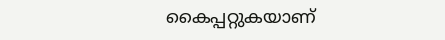കൈപ്പറ്റുകയാണ്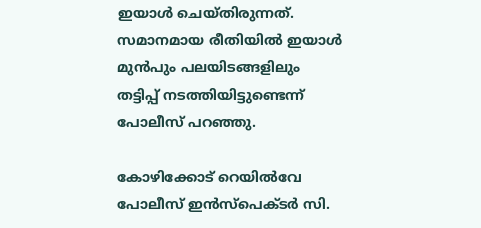ഇയാൾ ചെയ്തിരുന്നത്. സമാനമായ രീതിയിൽ ഇയാൾ മുൻപും പലയിടങ്ങളിലും തട്ടിപ്പ് നടത്തിയിട്ടുണ്ടെന്ന് പോലീസ് പറഞ്ഞു.

കോഴിക്കോട് റെയിൽവേ പോലീസ് ഇൻസ്‌പെക്ടർ സി.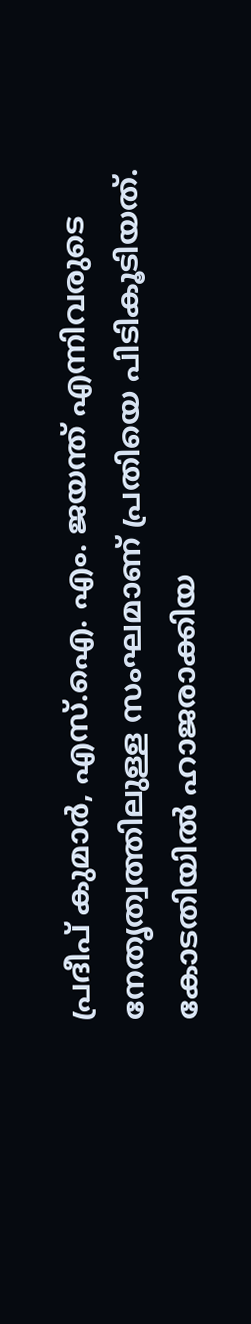പ്രദീപ് കുമാർ, എസ്.ഐ. എം. ജയന്ത് എന്നിവരുടെ നേതൃത്വത്തിലുള്ള സംഘമാണ് പ്രതിയെ പിടികൂടിയത്. കോടതിയിൽ ഹാജരാക്കിയ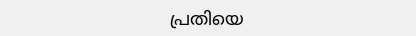പ്രതിയെ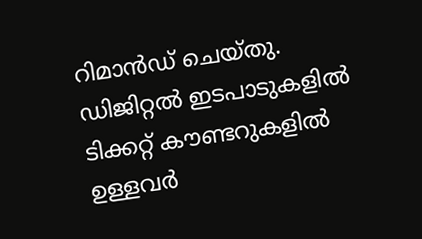റിമാൻഡ് ചെയ്തു. ഡിജിറ്റൽ ഇടപാടുകളിൽ ടിക്കറ്റ് കൗണ്ടറുകളിൽ ഉള്ളവർ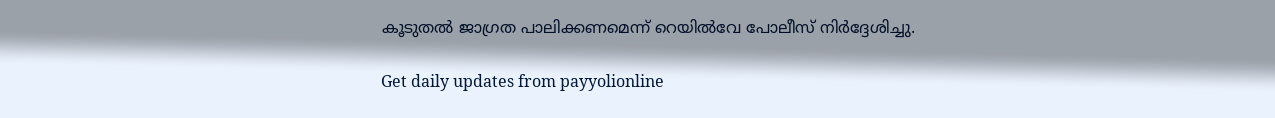കൂടുതൽ ജാഗ്രത പാലിക്കണമെന്ന് റെയിൽവേ പോലീസ് നിർദ്ദേശിച്ചു.

Get daily updates from payyolionline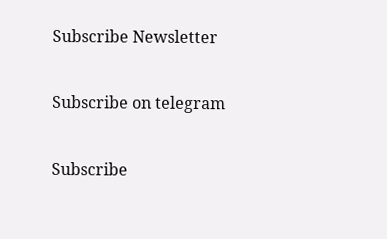Subscribe Newsletter

Subscribe on telegram

Subscribe